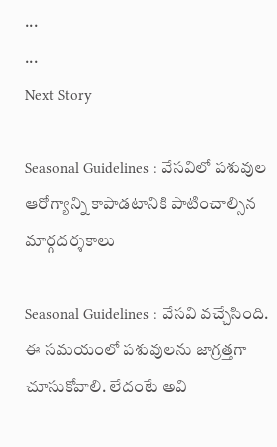...
...
Next Story

Seasonal Guidelines : వేసవిలో పశువుల ఆరోగ్యాన్ని కాపాడటానికి పాటించాల్సిన మార్గదర్శకాలు

Seasonal Guidelines : వేసవి వచ్చేసింది. ఈ సమయంలో పశువులను జాగ్రత్తగా చూసుకోవాలి. లేదంటే అవి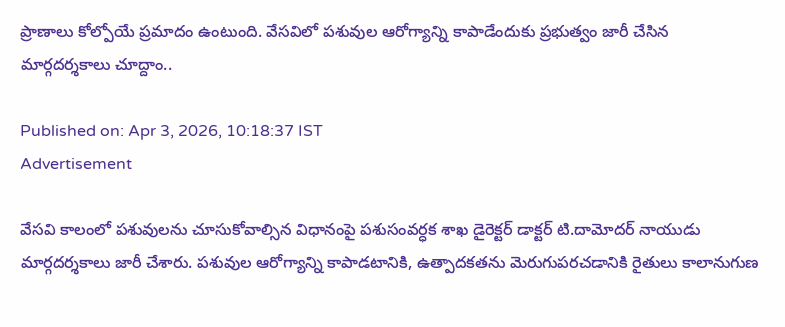ప్రాణాలు కోల్పోయే ప్రమాదం ఉంటుంది. వేసవిలో పశువుల ఆరోగ్యాన్ని కాపాడేందుకు ప్రభుత్వం జారీ చేసిన మార్గదర్శకాలు చూద్దాం..

Published on: Apr 3, 2026, 10:18:37 IST
Advertisement

వేసవి కాలంలో పశువులను చూసుకోవాల్సిన విధానంపై పశుసంవర్ధక శాఖ డైరెక్టర్ డాక్టర్ టి.దామోదర్ నాయుడు మార్గదర్శకాలు జారీ చేశారు. పశువుల ఆరోగ్యాన్ని కాపాడటానికి, ఉత్పాదకతను మెరుగుపరచడానికి రైతులు కాలానుగుణ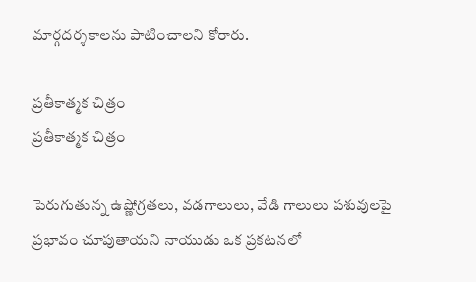మార్గదర్శకాలను పాటించాలని కోరారు.

ప్రతీకాత్మక చిత్రం
ప్రతీకాత్మక చిత్రం

పెరుగుతున్న ఉష్ణోగ్రతలు, వడగాలులు, వేడి గాలులు పశువులపై ప్రభావం చూపుతాయని నాయుడు ఒక ప్రకటనలో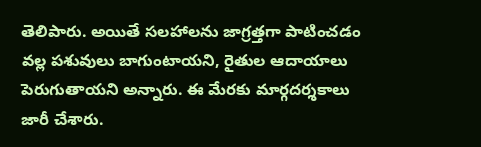తెలిపారు. అయితే సలహాలను జాగ్రత్తగా పాటించడం వల్ల పశువులు బాగుంటాయని, రైతుల ఆదాయాలు పెరుగుతాయని అన్నారు. ఈ మేరకు మార్గదర్శకాలు జారీ చేశారు.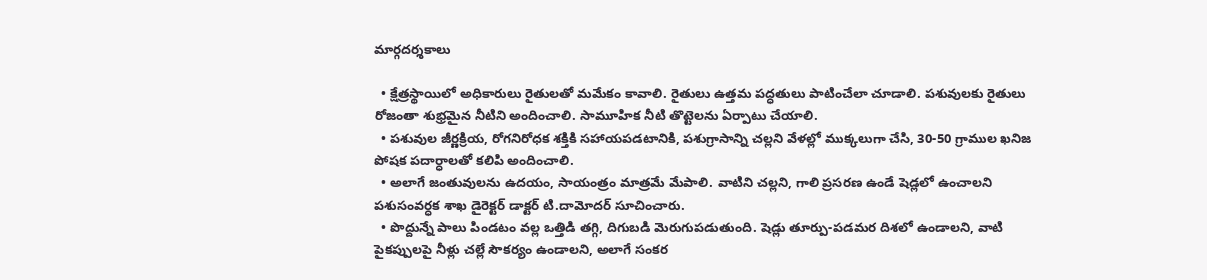మార్గదర్శకాలు

  • క్షేత్రస్థాయిలో అధికారులు రైతులతో మమేకం కావాలి. రైతులు ఉత్తమ పద్ధతులు పాటించేలా చూడాలి. పశువులకు రైతులు రోజంతా శుభ్రమైన నీటిని అందించాలి. సామూహిక నీటి తొట్టెలను ఏర్పాటు చేయాలి.
  • పశువుల జీర్ణక్రియ, రోగనిరోధక శక్తికి సహాయపడటానికి, పశుగ్రాసాన్ని చల్లని వేళల్లో ముక్కలుగా చేసి, 30-50 గ్రాముల ఖనిజ పోషక పదార్ధాలతో కలిపి అందించాలి.
  • అలాగే జంతువులను ఉదయం, సాయంత్రం మాత్రమే మేపాలి. వాటిని చల్లని, గాలి ప్రసరణ ఉండే షెడ్లలో ఉంచాలని పశుసంవర్ధక శాఖ డైరెక్టర్ డాక్టర్ టి.దామోదర్ సూచించారు.
  • పొద్దున్నే పాలు పిండటం వల్ల ఒత్తిడి తగ్గి, దిగుబడి మెరుగుపడుతుంది. షెడ్లు తూర్పు-పడమర దిశలో ఉండాలని, వాటి పైకప్పులపై నీళ్లు చల్లే సౌకర్యం ఉండాలని, అలాగే సంకర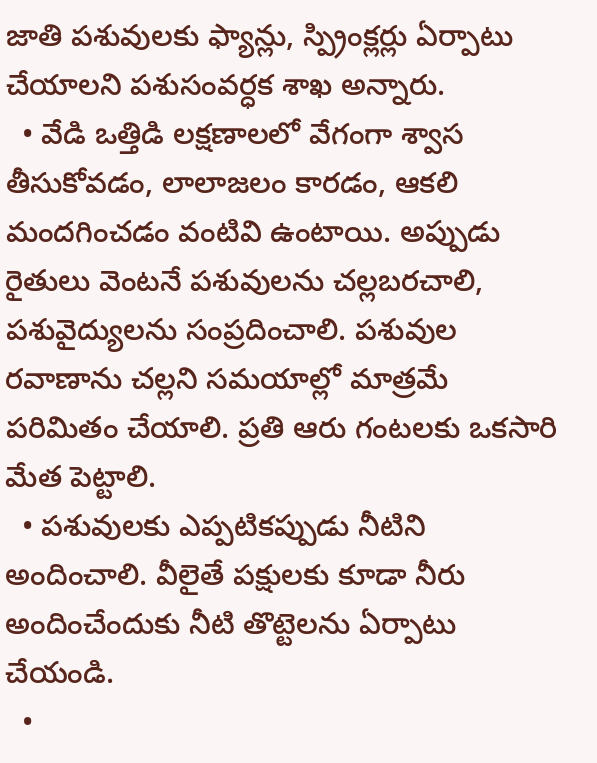జాతి పశువులకు ఫ్యాన్లు, స్ప్రింక్లర్లు ఏర్పాటు చేయాలని పశుసంవర్ధక శాఖ అన్నారు.
  • వేడి ఒత్తిడి లక్షణాలలో వేగంగా శ్వాస తీసుకోవడం, లాలాజలం కారడం, ఆకలి మందగించడం వంటివి ఉంటాయి. అప్పుడు రైతులు వెంటనే పశువులను చల్లబరచాలి, పశువైద్యులను సంప్రదించాలి. పశువుల రవాణాను చల్లని సమయాల్లో మాత్రమే పరిమితం చేయాలి. ప్రతి ఆరు గంటలకు ఒకసారి మేత పెట్టాలి.
  • పశువులకు ఎప్పటికప్పుడు నీటిని అందించాలి. వీలైతే పక్షులకు కూడా నీరు అందించేందుకు నీటి తొట్టెలను ఏర్పాటు చేయండి.
  •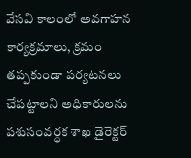వేసవి కాలంలో అవగాహన కార్యక్రమాలు, క్రమం తప్పకుండా పర్యటనలు చేపట్టాలని అధికారులను పశుసంవర్ధక శాఖ డైరెక్టర్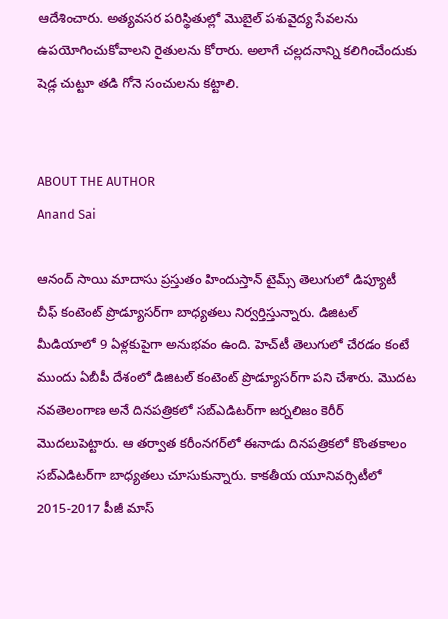ఆదేశించారు. అత్యవసర పరిస్థితుల్లో మొబైల్ పశువైద్య సేవలను ఉపయోగించుకోవాలని రైతులను కోరారు. అలాగే చల్లదనాన్ని కలిగించేందుకు షెడ్ల చుట్టూ తడి గోనె సంచులను కట్టాలి.


ABOUT THE AUTHOR
Anand Sai

ఆనంద్ సాయి మాదాసు ప్రస్తుతం హిందుస్తాన్ టైమ్స్ తెలుగులో డిప్యూటీ చీఫ్ కంటెంట్ ప్రొడ్యూసర్‌గా బాధ్యతలు నిర్వర్తిస్తున్నారు. డిజిటల్ మీడియాలో 9 ఏళ్లకుపైగా అనుభవం ఉంది. హెచ్‌టీ తెలుగులో చేరడం కంటే ముందు ఏబీపీ దేశంలో డిజిటల్ కంటెంట్ ప్రొడ్యూసర్‌గా పని చేశారు. మెుదట నవతెలంగాణ అనే దినపత్రికలో సబ్ఎడిటర్‌గా జర్నలిజం కెరీర్ మెుదలుపెట్టారు. ఆ తర్వాత కరీంనగర్‌లో ఈనాడు దినపత్రికలో కొంతకాలం సబ్‌ఎడిటర్‌గా బాధ్యతలు చూసుకున్నారు. కాకతీయ యూనివర్సిటీలో 2015-2017 పీజీ మాస్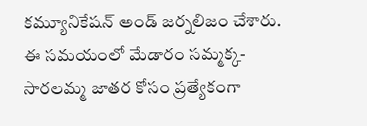కమ్యూనికేషన్ అండ్ జర్నలిజం చేశారు. ఈ సమయంలో మేడారం సమ్మక్క-సారలమ్మ జాతర కోసం ప్రత్యేకంగా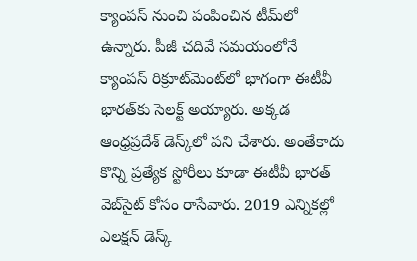క్యాంపస్ నుంచి పంపించిన టీమ్‌లో ఉన్నారు. పీజీ చదివే సమయంలోనే క్యాంపస్ రిక్రూట్‌మెంట్‌లో భాగంగా ఈటీవీ భారత్‌కు సెలక్ట్ అయ్యారు. అక్కడ ఆంధ్రప్రదేశ్‌ డెస్క్‌లో పని చేశారు. అంతేకాదు కొన్ని ప్రత్యేక స్టోరీలు కూడా ఈటీవీ భారత్ వెబ్‌సైట్ కోసం రాసేవారు. 2019 ఎన్నికల్లో ఎలక్షన్ డెస్క్‌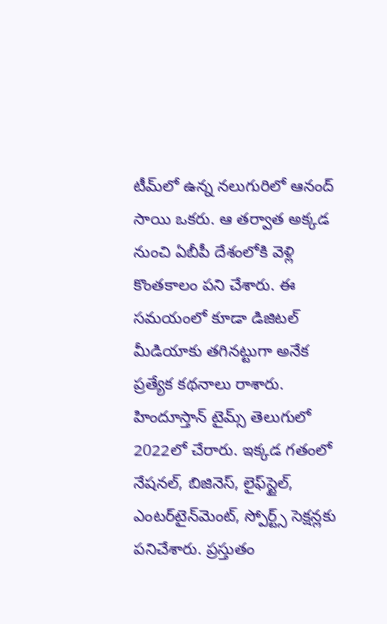టీమ్‌లో ఉన్న నలుగురిలో ఆనంద్ సాయి ఒకరు. ఆ తర్వాత అక్కడ నుంచి ఏబీపీ దేశంలోకి వెళ్లి కొంతకాలం పని చేశారు. ఈ సమయంలో కూడా డిజిటల్ మీడియాకు తగినట్టుగా అనేక ప్రత్యేక కథనాలు రాశారు. హిందూస్తాన్ టైమ్స్‌ తెలుగులో 2022లో చేరారు. ఇక్కడ గతంలో నేషనల్, బిజినెస్, లైఫ్‌స్టైల్, ఎంటర్‌టైన్‌మెంట్‌, స్పోర్ట్స్‌ సెక్షన్లకు పనిచేశారు. ప్రస్తుతం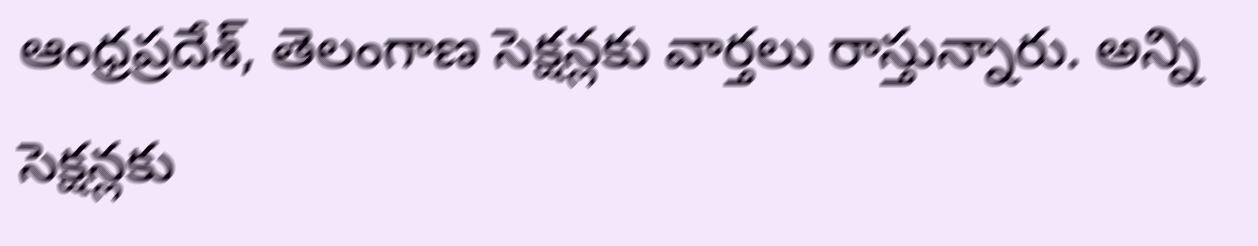ఆంధ్రప్రదేశ్, తెలంగాణ సెక్షన్లకు వార్తలు రాస్తున్నారు. అన్ని సెక్షన్లకు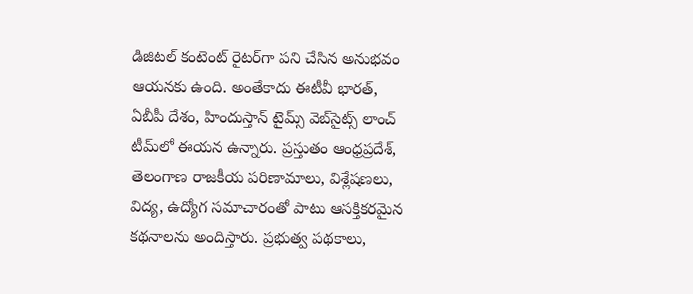డిజిటల్ కంటెంట్ రైటర్‌గా పని చేసిన అనుభవం ఆయనకు ఉంది. అంతేకాదు ఈటీవీ భారత్, ఏబీపీ దేశం, హిందుస్తాన్ టైమ్స్ వెబ్‌సైట్స్ లాంచ్ టీమ్‌లో ఈయన ఉన్నారు. ప్రస్తుతం ఆంధ్రప్రదేశ్, తెలంగాణ రాజకీయ పరిణామాలు, విశ్లేషణలు, విద్య, ఉద్యోగ సమాచారంతో పాటు ఆసక్తికరమైన కథనాలను అందిస్తారు. ప్రభుత్వ పథకాలు,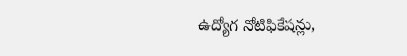ఉద్యోగ నోటిఫికేషన్లు,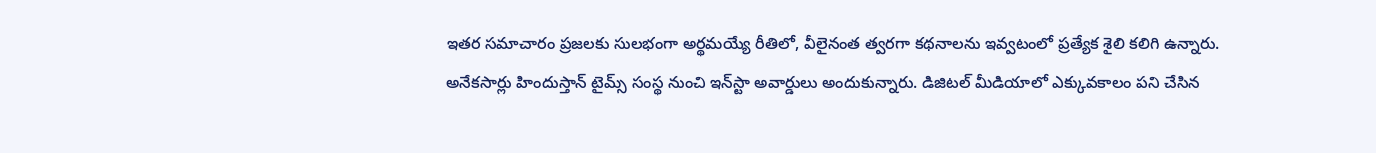ఇతర సమాచారం ప్రజలకు సులభంగా అర్థమయ్యే రీతిలో, వీలైనంత త్వరగా కథనాలను ఇవ్వటంలో ప్రత్యేక శైలి కలిగి ఉన్నారు. అనేకసార్లు హిందుస్తాన్ టైమ్స్ సంస్థ నుంచి ఇన్‌స్టా అవార్డులు అందుకున్నారు. డిజిటల్ మీడియాలో ఎక్కువకాలం పని చేసిన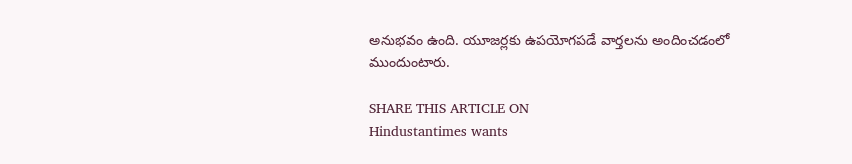అనుభవం ఉంది. యూజర్లకు ఉపయోగపడే వార్తలను అందించడంలో ముందుంటారు.

SHARE THIS ARTICLE ON
Hindustantimes wants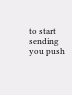to start sending you push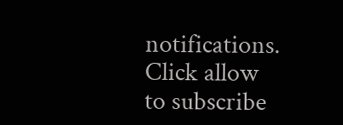notifications. Click allow to subscribe